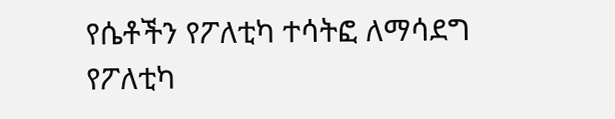የሴቶችን የፖለቲካ ተሳትፎ ለማሳደግ የፖለቲካ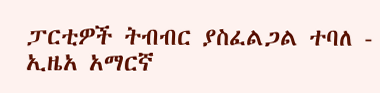ፓርቲዎች ትብብር ያስፈልጋል ተባለ - ኢዜአ አማርኛ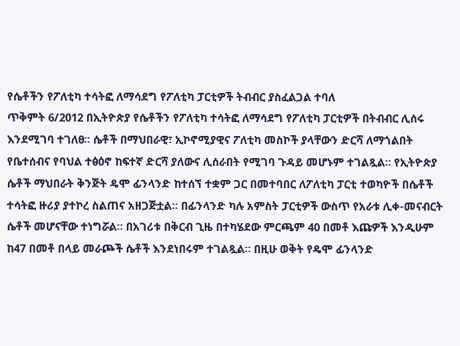የሴቶችን የፖለቲካ ተሳትፎ ለማሳደግ የፖለቲካ ፓርቲዎች ትብብር ያስፈልጋል ተባለ
ጥቅምት 6/2012 በኢትዮጵያ የሴቶችን የፖለቲካ ተሳትፎ ለማሳደግ የፖለቲካ ፓርቲዎች በትብብር ሊሰሩ እንደሚገባ ተገለፀ። ሴቶች በማህበራዊ፣ ኢኮኖሚያዊና ፖለቲካ መስኮች ያላቸውን ድርሻ ለማጎልበት የቤተሰብና የባህል ተፅዕኖ ከፍተኛ ድርሻ ያለውና ሊሰራበት የሚገባ ጉዳይ መሆኑም ተገልጿል። የኢትዮጵያ ሴቶች ማህበራት ቅንጅት ዴሞ ፊንላንድ ከተሰኘ ተቋም ጋር በመተባበር ለፖለቲካ ፓርቲ ተወካዮች በሴቶች ተሳትፎ ዙሪያ ያተኮረ ስልጠና አዘጋጅቷል። በፊንላንድ ካሉ አምስት ፓርቲዎች ውስጥ የአራቱ ሊቀ-መናብርት ሴቶች መሆናቸው ተነግሯል። በአገሪቱ በቅርብ ጊዜ በተካሄደው ምርጫም 40 በመቶ እጩዎች እንዲሁም ከ47 በመቶ በላይ መራጮች ሴቶች እንደነበሩም ተገልጿል። በዚሁ ወቅት የዴሞ ፊንላንድ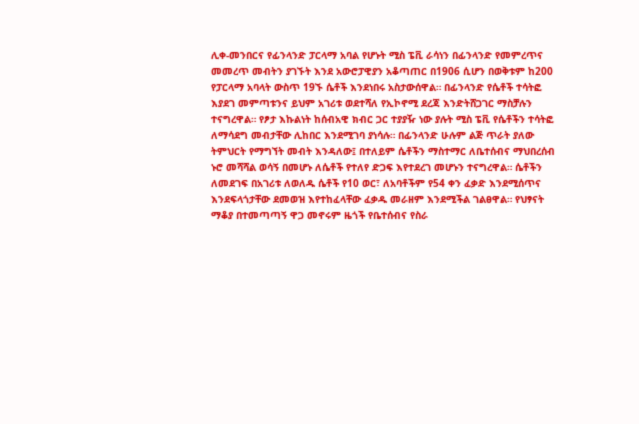ሊቀ-መንበርና የፊንላንድ ፓርላማ አባል የሆኑት ሚስ ፔቪ ራሳነን በፊንላንድ የመምረጥና መመረጥ መብትን ያገኙት እንደ አውሮፓዊያን አቆጣጠር በ1906 ሲሆን በወቅቱም ከ200 የፓርላማ አባላት ውስጥ 19ኙ ሴቶች እንደነበሩ አስታውሰዋል። በፊንላንድ የሴቶች ተሳትፎ እያደገ መምጣቱንና ይህም አገሪቱ ወደተሻለ የኢኮኖሚ ደረጃ እንድትሸጋገር ማስቻሉን ተናግረዋል። የፆታ እኩልነት ከሰብአዊ ክብር ጋር ተያያዥ ነው ያሉት ሚስ ፔቪ የሴቶችን ተሳትፎ ለማሳደግ መብታቸው ሊከበር እንደሚገባ ያነሳሉ። በፊንላንድ ሁሉም ልጅ ጥራት ያለው ትምህርት የማግኘት መብት እንዳለው፤ በተለይም ሴቶችን ማስተማር ለቤተሰብና ማህበረሰብ ኑሮ መሻሻል ወሳኝ በመሆኑ ለሴቶች የተለየ ድጋፍ እየተደረገ መሆኑን ተናግረዋል። ሴቶችን ለመደገፍ በአገሪቱ ለወለዱ ሴቶች የ10 ወር፣ ለአባቶችም የ54 ቀን ፈቃድ እንደሚሰጥና እንደፍላጎታቸው ደመወዝ እየተከፈላቸው ፈቃዱ መራዘም እንደሚችል ገልፀዋል። የህፃናት ማቆያ በተመጣጣኝ ዋጋ መኖሩም ዜጎች የቤተሰብና የስራ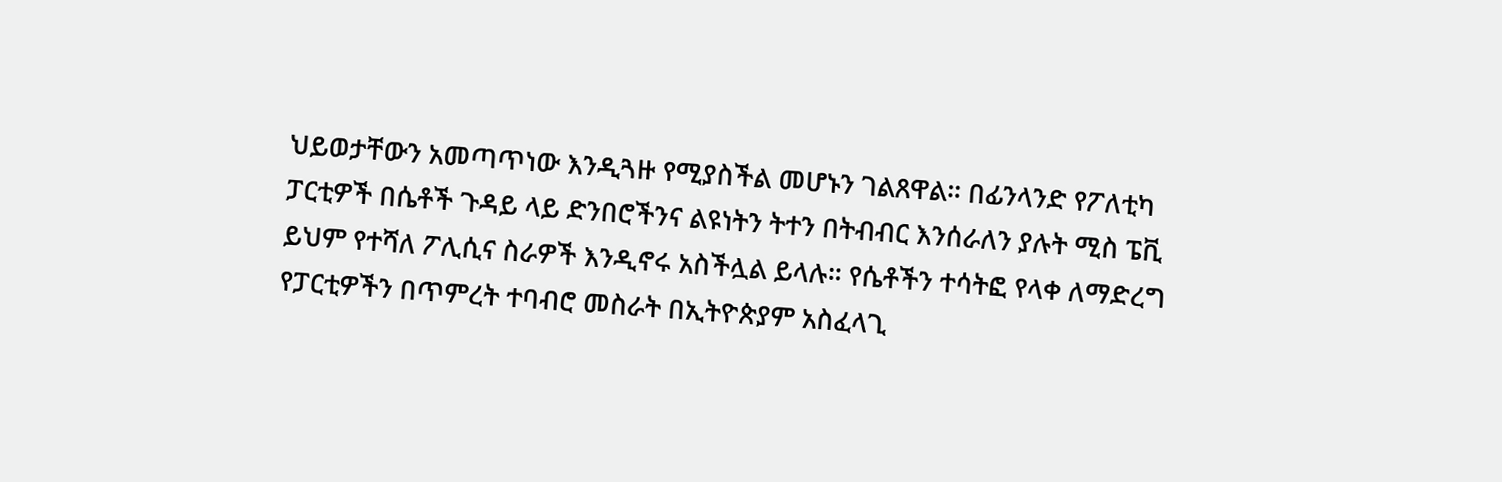ህይወታቸውን አመጣጥነው እንዲጓዙ የሚያስችል መሆኑን ገልጸዋል። በፊንላንድ የፖለቲካ ፓርቲዎች በሴቶች ጉዳይ ላይ ድንበሮችንና ልዩነትን ትተን በትብብር እንሰራለን ያሉት ሚስ ፔቪ ይህም የተሻለ ፖሊሲና ስራዎች እንዲኖሩ አስችሏል ይላሉ። የሴቶችን ተሳትፎ የላቀ ለማድረግ የፓርቲዎችን በጥምረት ተባብሮ መስራት በኢትዮጵያም አስፈላጊ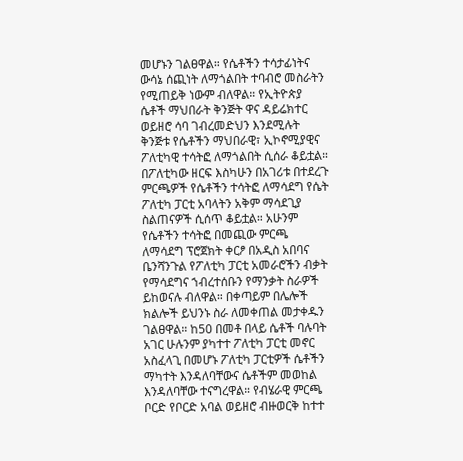መሆኑን ገልፀዋል። የሴቶችን ተሳታፊነትና ውሳኔ ሰጪነት ለማጎልበት ተባብሮ መስራትን የሚጠይቅ ነውም ብለዋል። የኢትዮጵያ ሴቶች ማህበራት ቅንጅት ዋና ዳይሬክተር ወይዘሮ ሳባ ገብረመድህን እንደሚሉት ቅንጅቱ የሴቶችን ማህበራዊ፣ ኢኮኖሚያዊና ፖለቲካዊ ተሳትፎ ለማጎልበት ሲሰራ ቆይቷል። በፖለቲካው ዘርፍ እስካሁን በአገሪቱ በተደረጉ ምርጫዎች የሴቶችን ተሳትፎ ለማሳደግ የሴት ፖለቲካ ፓርቲ አባላትን አቅም ማሳደጊያ ስልጠናዎች ሲሰጥ ቆይቷል። አሁንም የሴቶችን ተሳትፎ በመጪው ምርጫ ለማሳደግ ፕሮጀክት ቀርፆ በአዲስ አበባና ቤንሻንጉል የፖለቲካ ፓርቲ አመራሮችን ብቃት የማሳደግና ኀብረተሰቡን የማንቃት ስራዎች ይከወናሉ ብለዋል። በቀጣይም በሌሎች ክልሎች ይህንኑ ስራ ለመቀጠል መታቀዱን ገልፀዋል። ከ50 በመቶ በላይ ሴቶች ባሉባት አገር ሁሉንም ያካተተ ፖለቲካ ፓርቲ መኖር አስፈላጊ በመሆኑ ፖለቲካ ፓርቲዎች ሴቶችን ማካተት እንዳለባቸውና ሴቶችም መወከል እንዳለባቸው ተናግረዋል። የብሄራዊ ምርጫ ቦርድ የቦርድ አባል ወይዘሮ ብዙወርቅ ከተተ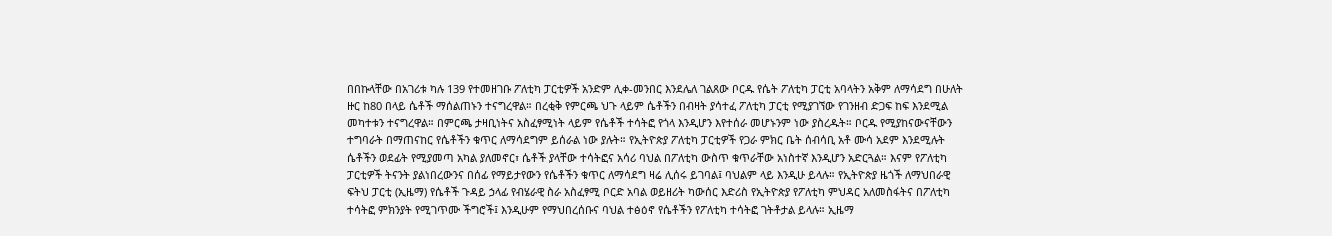በበኩላቸው በአገሪቱ ካሉ 139 የተመዘገቡ ፖለቲካ ፓርቲዎች አንድም ሊቀ-መንበር እንደሌለ ገልጸው ቦርዱ የሴት ፖለቲካ ፓርቲ አባላትን አቅም ለማሳደግ በሁለት ዙር ከ80 በላይ ሴቶች ማሰልጠኑን ተናግረዋል። በረቂቅ የምርጫ ህጉ ላይም ሴቶችን በብዛት ያሳተፈ ፖለቲካ ፓርቲ የሚያገኘው የገንዘብ ድጋፍ ከፍ እንደሚል መካተቱን ተናግረዋል። በምርጫ ታዛቢነትና አስፈፃሚነት ላይም የሴቶች ተሳትፎ የጎላ እንዲሆን እየተሰራ መሆኑንም ነው ያስረዱት። ቦርዱ የሚያከናውናቸውን ተግባራት በማጠናከር የሴቶችን ቁጥር ለማሳደግም ይሰራል ነው ያሉት። የኢትዮጵያ ፖለቲካ ፓርቲዎች የጋራ ምክር ቤት ሰብሳቢ አቶ ሙሳ አደም እንደሚሉት ሴቶችን ወደፊት የሚያመጣ አካል ያለመኖር፣ ሴቶች ያላቸው ተሳትፎና አሳሪ ባህል በፖለቲካ ውስጥ ቁጥራቸው አነስተኛ እንዲሆን አድርጓል። እናም የፖለቲካ ፓርቲዎች ትናንት ያልነበረውንና በሰፊ የማይታየውን የሴቶችን ቁጥር ለማሳደግ ዛሬ ሊሰሩ ይገባል፤ ባህልም ላይ እንዲሁ ይላሉ። የኢትዮጵያ ዜጎች ለማህበራዊ ፍትህ ፓርቲ (ኢዜማ) የሴቶች ጉዳይ ኃላፊ የብሄራዊ ስራ አስፈፃሚ ቦርድ አባል ወይዘሪት ካውሰር እድሪስ የኢትዮጵያ የፖለቲካ ምህዳር አለመስፋትና በፖለቲካ ተሳትፎ ምክንያት የሚገጥሙ ችግሮች፤ እንዲሁም የማህበረሰቡና ባህል ተፅዕኖ የሴቶችን የፖለቲካ ተሳትፎ ገትቶታል ይላሉ። ኢዜማ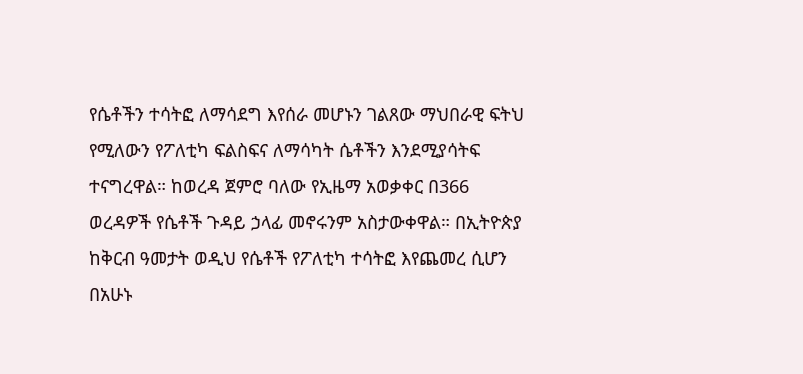የሴቶችን ተሳትፎ ለማሳደግ እየሰራ መሆኑን ገልጸው ማህበራዊ ፍትህ የሚለውን የፖለቲካ ፍልስፍና ለማሳካት ሴቶችን እንደሚያሳትፍ ተናግረዋል። ከወረዳ ጀምሮ ባለው የኢዜማ አወቃቀር በ366 ወረዳዎች የሴቶች ጉዳይ ኃላፊ መኖሩንም አስታውቀዋል። በኢትዮጵያ ከቅርብ ዓመታት ወዲህ የሴቶች የፖለቲካ ተሳትፎ እየጨመረ ሲሆን በአሁኑ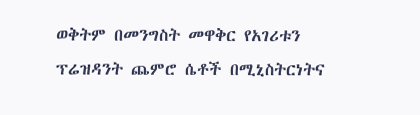ወቅትም በመንግስት መዋቅር የአገሪቱን ፕሬዝዳንት ጨምሮ ሴቶች በሚኒስትርነትና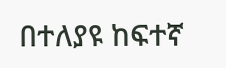በተለያዩ ከፍተኛ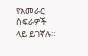የአመራር ስፍራዎች ላይ ይገኛሉ።